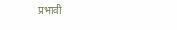प्रभावी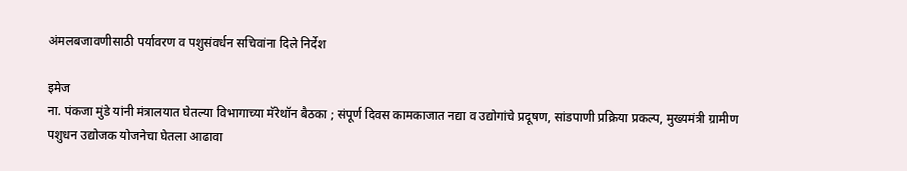अंमलबजावणीसाठी पर्यावरण व पशुसंवर्धन सचिवांना दिले निर्देश

इमेज
ना. पंकजा मुंडे यांनी मंत्रालयात घेतल्या विभागाच्या मॅरेथॉन बैठका ; संपूर्ण दिवस कामकाजात नद्या व उद्योगांचे प्रदूषण, सांडपाणी प्रक्रिया प्रकल्प, मुख्यमंत्री ग्रामीण पशुधन उद्योजक योजनेचा घेतला आढावा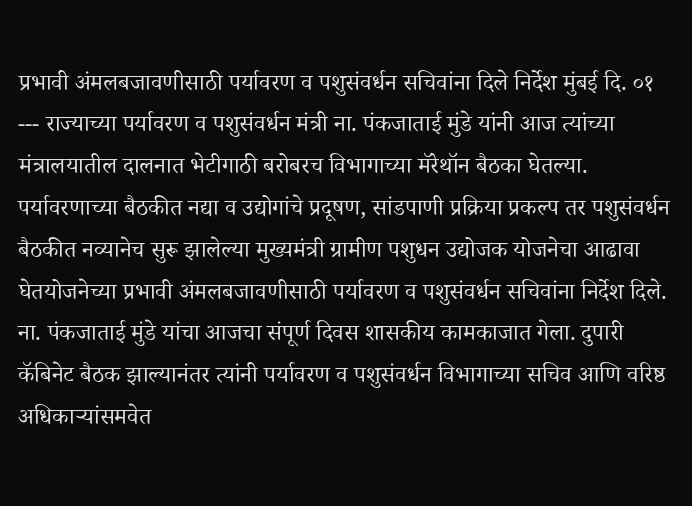प्रभावी अंमलबजावणीसाठी पर्यावरण व पशुसंवर्धन सचिवांना दिले निर्देश मुंबई दि. ०१ --- राज्याच्या पर्यावरण व पशुसंवर्धन मंत्री ना. पंकजाताई मुंडे यांनी आज त्यांच्या मंत्रालयातील दालनात भेटीगाठी बरोबरच विभागाच्या मॅरेथॉन बैठका घेतल्या. पर्यावरणाच्या बैठकीत नद्या व उद्योगांचे प्रदूषण, सांडपाणी प्रक्रिया प्रकल्प तर पशुसंवर्धन बैठकीत नव्यानेच सुरू झालेल्या मुख्यमंत्री ग्रामीण पशुधन उद्योजक योजनेचा आढावा घेतयोजनेच्या प्रभावी अंमलबजावणीसाठी पर्यावरण व पशुसंवर्धन सचिवांना निर्देश दिले.    ना. पंकजाताई मुंडे यांचा आजचा संपूर्ण दिवस शासकीय कामकाजात गेला. दुपारी कॅबिनेट बैठक झाल्यानंतर त्यांनी पर्यावरण व पशुसंवर्धन विभागाच्या सचिव आणि वरिष्ठ अधिकाऱ्यांसमवेत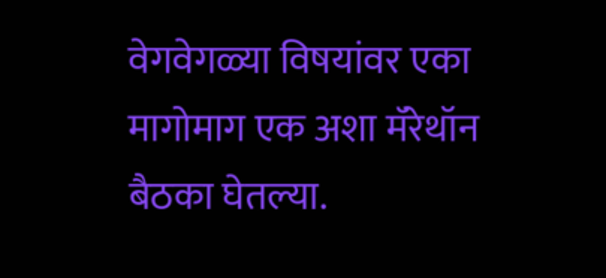वेगवेगळ्या विषयांवर एका मागोमाग एक अशा मॅरेथॉन बैठका घेतल्या.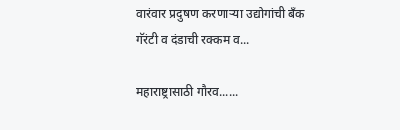वारंवार प्रदुषण करणाऱ्या उद्योगांची बँक गॅरंटी व दंडाची रक्कम व...

महाराष्ट्रासाठी गौरव......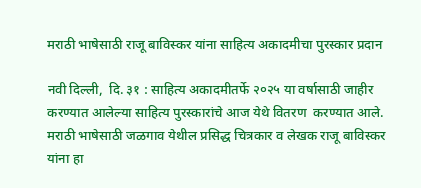मराठी भाषेसाठी राजू बाविस्कर यांना साहित्य अकादमीचा पुरस्कार प्रदान

नवी दिल्ली,  दि. ३१ : साहित्य अकादमीतर्फे २०२५ या वर्षासाठी जाहीर करण्यात आलेल्या साहित्य पुरस्कारांचे आज येथे वितरण  करण्यात आले. मराठी भाषेसाठी जळगाव येथील प्रसिद्ध चित्रकार व लेखक राजू बाविस्कर यांना हा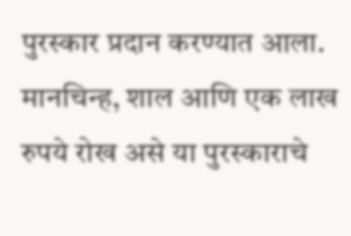पुरस्कार प्रदान करण्यात आला. मानचिन्ह, शाल आणि एक लाख रुपये रोख असे या पुरस्काराचे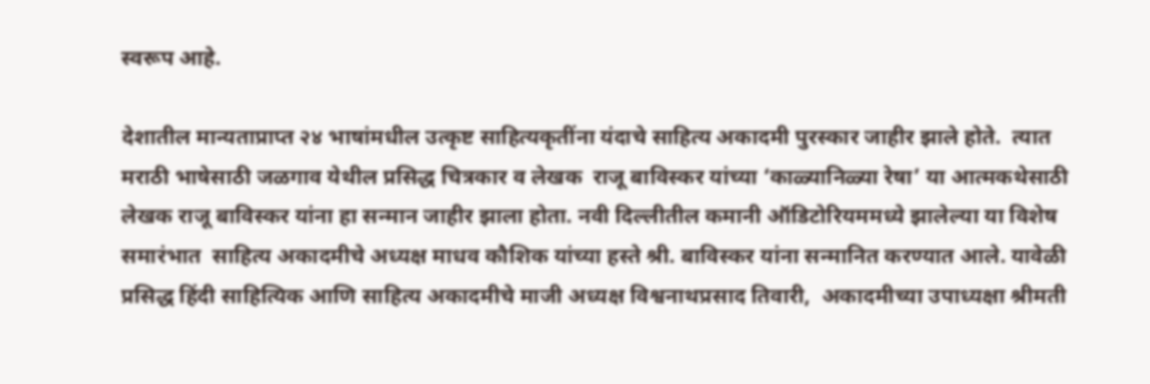स्वरूप आहे.

देशातील मान्यताप्राप्त २४ भाषांमधील उत्कृष्ट साहित्यकृतींना यंदाचे साहित्य अकादमी पुरस्कार जाहीर झाले होते.  त्यात मराठी भाषेसाठी जळगाव येथील प्रसिद्ध चित्रकार व लेखक  राजू बाविस्कर यांच्या ‘काळ्यानिळ्या रेषा’ या आत्मकथेसाठी लेखक राजू बाविस्कर यांना हा सन्मान जाहीर झाला होता. नवी दिल्लीतील कमानी ऑडिटोरियममध्ये झालेल्या या विशेष समारंभात  साहित्य अकादमीचे अध्यक्ष माधव कौशिक यांच्या हस्ते श्री. बाविस्कर यांना सन्मानित करण्यात आले. यावेळी प्रसिद्ध हिंदी साहित्यिक आणि साहित्य अकादमीचे माजी अध्यक्ष विश्वनाथप्रसाद तिवारी,  अकादमीच्या उपाध्यक्षा श्रीमती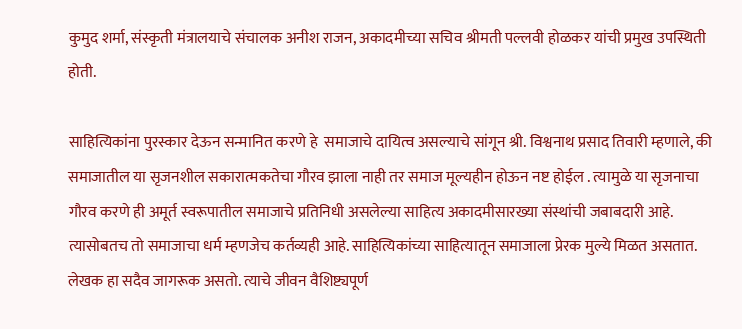कुमुद शर्मा, संस्कृती मंत्रालयाचे संचालक अनीश राजन, अकादमीच्या सचिव श्रीमती पल्लवी होळकर यांची प्रमुख उपस्थिती होती.

साहित्यिकांना पुरस्कार देऊन सन्मानित करणे हे  समाजाचे दायित्व असल्याचे सांगून श्री. विश्वनाथ प्रसाद तिवारी म्हणाले, की समाजातील या सृजनशील सकारात्मकतेचा गौरव झाला नाही तर समाज मूल्यहीन होऊन नष्ट होईल . त्यामुळे या सृजनाचा गौरव करणे ही अमूर्त स्वरूपातील समाजाचे प्रतिनिधी असलेल्या साहित्य अकादमीसारख्या संस्थांची जबाबदारी आहे. त्यासोबतच तो समाजाचा धर्म म्हणजेच कर्तव्यही आहे. साहित्यिकांच्या साहित्यातून समाजाला प्रेरक मुल्ये मिळत असतात. लेखक हा सदैव जागरूक असतो. त्याचे जीवन वैशिष्ट्यपूर्ण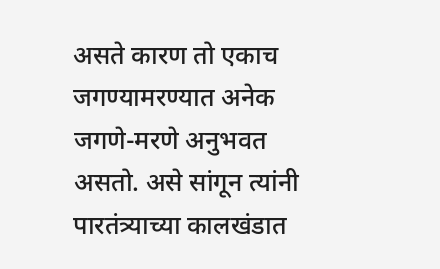असते कारण तो एकाच जगण्यामरण्यात अनेक जगणे-मरणे अनुभवत असतो. असे सांगून त्यांनी पारतंत्र्याच्या कालखंडात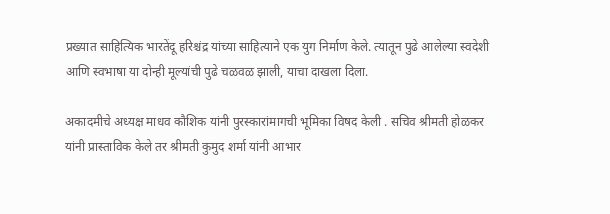प्रख्यात साहित्यिक भारतेंदू हरिश्चंद्र यांच्या साहित्याने एक युग निर्माण केले. त्यातून पुढे आलेल्या स्वदेशी आणि स्वभाषा या दोन्ही मूल्यांची पुढे चळवळ झाली, याचा दाखला दिला.

अकादमीचे अध्यक्ष माधव कौशिक यांनी पुरस्कारांमागची भूमिका विषद केली . सचिव श्रीमती होळकर यांनी प्रास्ताविक केले तर श्रीमती कुमुद शर्मा यांनी आभार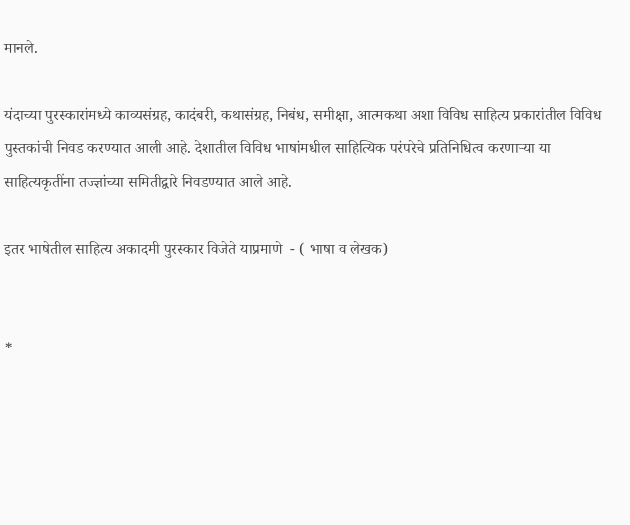मानले.

यंदाच्या पुरस्कारांमध्ये काव्यसंग्रह, कादंबरी, कथासंग्रह, निबंध, समीक्षा, आत्मकथा अशा विविध साहित्य प्रकारांतील विविध पुस्तकांची निवड करण्यात आली आहे. देशातील विविध भाषांमधील साहित्यिक परंपरेचे प्रतिनिधित्व करणाऱ्या या साहित्यकृतींना तज्ज्ञांच्या समितीद्वारे निवडण्यात आले आहे.

इतर भाषेतील साहित्य अकादमी पुरस्कार विजेते याप्रमाणे  - ( भाषा व लेखक)


*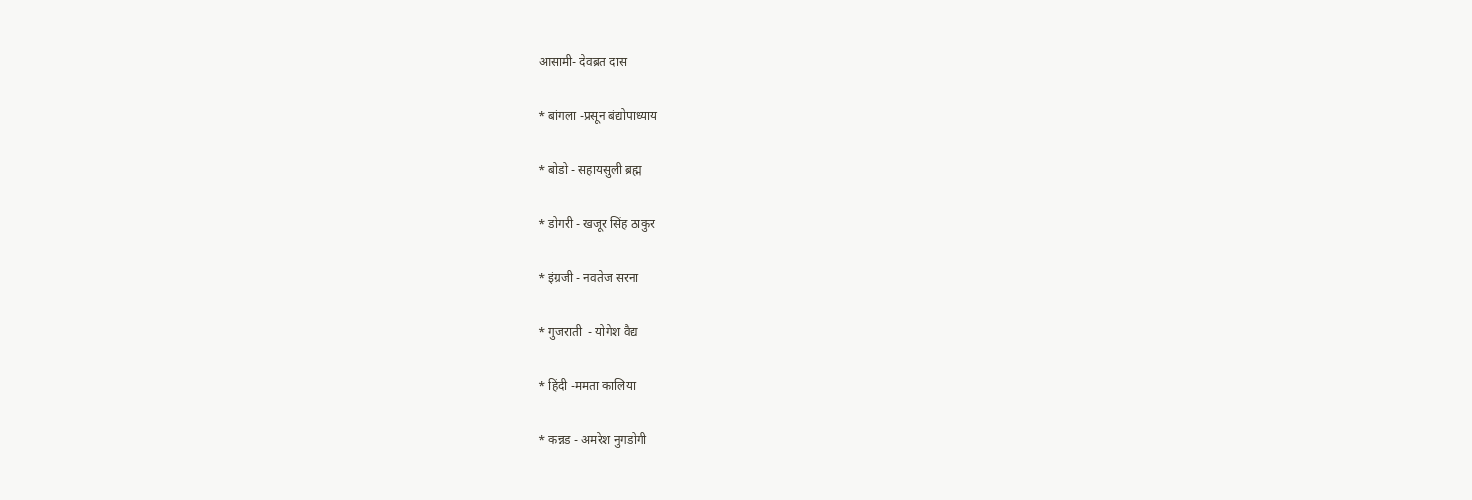आसामी- देवब्रत दास


* बांगला -प्रसून बंद्योपाध्याय


* बोडो - सहायसुली ब्रह्म


* डोगरी - खजूर सिंह ठाकुर


* इंग्रजी - नवतेज सरना


* गुजराती  - योगेश वैद्य


* हिंदी -ममता कालिया


* कन्नड - अमरेश नुगडोगी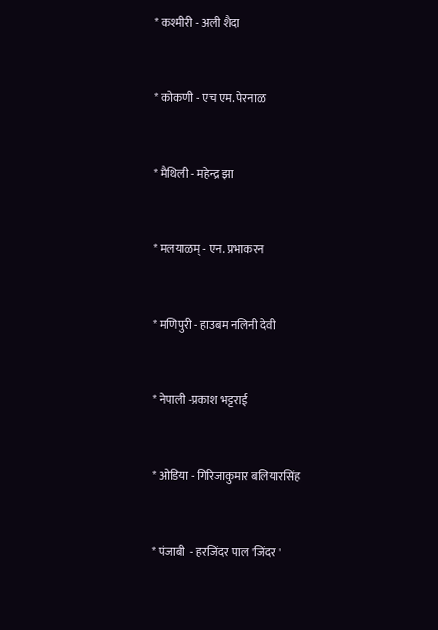* कश्मीरी - अली शैदा


* कोकणी - एच एम. पेरनाळ


* मैथिली - महेन्द्र झा


* मलयाळम् - एन. प्रभाकरन


* मणिपुरी - हाउबम नलिनी देवी


* नेपाली -प्रकाश भट्टराई


* ओडिया - गिरिजाकुमार बलियारसिंह


* पंजाबी  - हरजिंदर पाल 'जिंदर '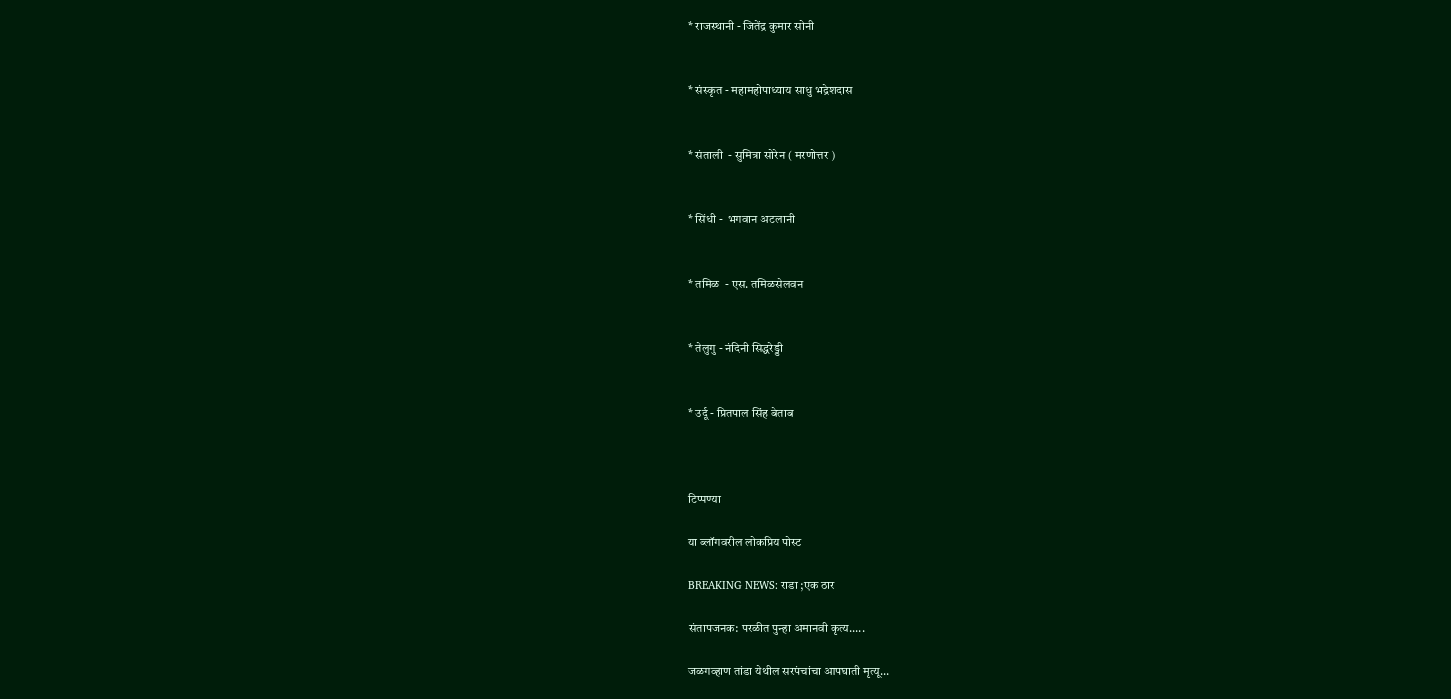* राजस्थानी - जितेंद्र कुमार सोनी


* संस्कृत - महामहोपाध्याय साधु भद्रेशदास


* संताली  - सुमित्रा सोरेन ( मरणोत्तर )


* सिंधी -  भगवान अटलानी


* तमिळ  - एस. तमिळसेलवन


* तेलुगु - नंदिनी सिद्धरेड्डी


* उर्दू - प्रितपाल सिंह बेताब



टिप्पण्या

या ब्लॉगवरील लोकप्रिय पोस्ट

BREAKING NEWS: राडा ;एक ठार

संतापजनक: परळीत पुन्हा अमानवी कृत्य.....

जळगव्हाण तांडा येथील सरपंचांचा आपघाती मृत्यू...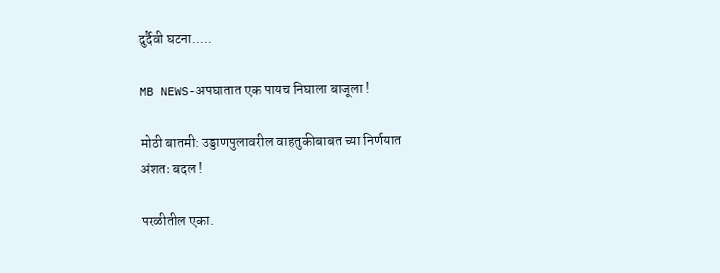दुर्दैवी घटना.....

MB NEWS-अपघातात एक पायच निघाला बाजूला !

मोठी बातमी: उड्डाणपुलावरील वाहतुकीबाबत च्या निर्णयात अंशतः बदल !

परळीतील एका.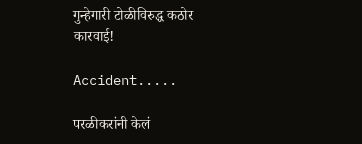गुन्हेगारी टोळीविरुद्ध कठोर कारवाई!

Accident.....

परळीकरांनी केलं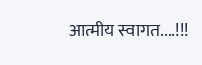आत्मीय स्वागत....!!!